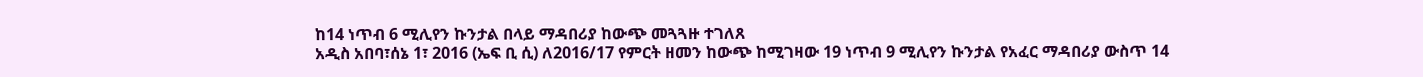ከ14 ነጥብ 6 ሚሊየን ኩንታል በላይ ማዳበሪያ ከውጭ መጓጓዙ ተገለጸ
አዲስ አበባ፣ሰኔ 1፣ 2016 (ኤፍ ቢ ሲ) ለ2016/17 የምርት ዘመን ከውጭ ከሚገዛው 19 ነጥብ 9 ሚሊየን ኩንታል የአፈር ማዳበሪያ ውስጥ 14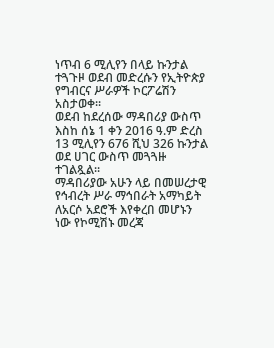ነጥብ 6 ሚሊየን በላይ ኩንታል ተጓጉዞ ወደብ መድረሱን የኢትዮጵያ የግብርና ሥራዎች ኮርፖሬሽን አስታወቀ፡፡
ወደብ ከደረሰው ማዳበሪያ ውስጥ እስከ ሰኔ 1 ቀን 2016 ዓ.ም ድረስ 13 ሚሊየን 676 ሺህ 326 ኩንታል ወደ ሀገር ውስጥ መጓጓዙ ተገልጿል፡፡
ማዳበሪያው አሁን ላይ በመሠረታዊ የኅብረት ሥራ ማኅበራት አማካይት ለአርሶ አደሮች እየቀረበ መሆኑን ነው የኮሚሽኑ መረጃ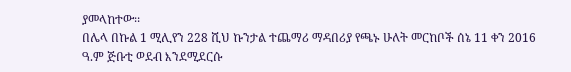ያመላከተው፡፡
በሌላ በኩል 1 ሚሊየን 228 ሺህ ኩንታል ተጨማሪ ማዳበሪያ የጫኑ ሁለት መርከቦች ሰኔ 11 ቀን 2016 ዓ.ም ጅቡቲ ወደብ እንደሚደርሱ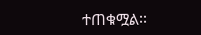ተጠቁሟል፡፡